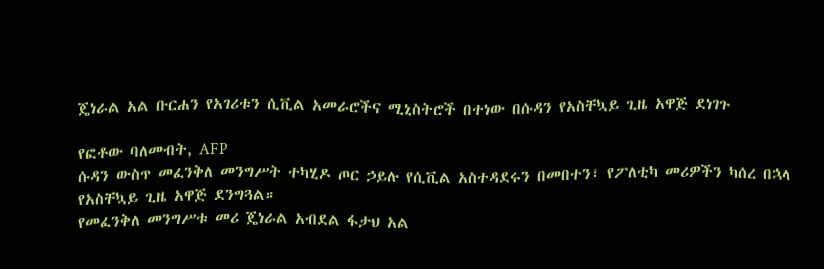ጄነራል አል ቡርሐን የአገሪቱን ሲቪል አመራሮችና ሚኒስትሮች በተነው በሱዳን የአስቸኳይ ጊዜ አዋጅ ደነገጉ

የፎቶው ባለመብት, AFP
ሱዳን ውስጥ መፈንቅለ መንግሥት ተካሂዶ ጦር ኃይሉ የሲቪል አስተዳደሩን በመበተን፣ የፖለቲካ መሪዎችን ካሰረ በኋላ የአስቸኳይ ጊዜ አዋጅ ደንግጓል።
የመፈንቅለ መንግሥቱ መሪ ጄነራል አብደል ፋታህ አል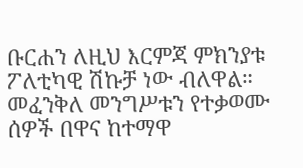ቡርሐን ለዚህ እርምጃ ምክንያቱ ፖለቲካዊ ሽኩቻ ነው ብለዋል።
መፈንቅለ መንግሥቱን የተቃወሙ ሰዎች በዋና ከተማዋ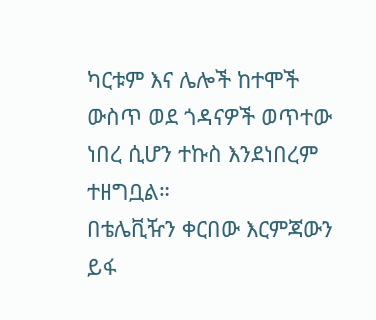ካርቱም እና ሌሎች ከተሞች ውስጥ ወደ ጎዳናዎች ወጥተው ነበረ ሲሆን ተኩስ እንደነበረም ተዘግቧል።
በቴሌቪዥን ቀርበው እርምጃውን ይፋ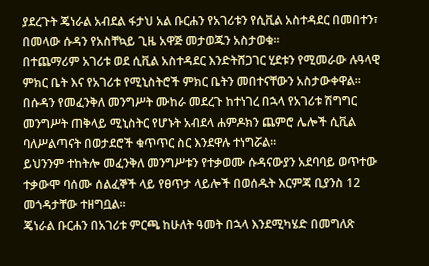ያደረጉት ጄነራል አብደል ፋታህ አል ቡርሐን የአገሪቱን የሲቪል አስተዳደር በመበተን፣ በመላው ሱዳን የአስቸኳይ ጊዜ አዋጅ መታወጁን አስታወቁ።
በተጨማሪም አገሪቱ ወደ ሲቪል አስተዳደር እንድትሸጋገር ሂደቱን የሚመራው ሉዓላዊ ምክር ቤት እና የአገሪቱ የሚኒስትሮች ምክር ቤትን መበተናቸውን አስታውቀዋል።
በሱዳን የመፈንቅለ መንግሥት ሙከራ መደረጉ ከተነገረ በኋላ የአገሪቱ ሽግግር መንግሥት ጠቅላይ ሚኒስትር የሆኑት አብደላ ሐምዶክን ጨምሮ ሌሎች ሲቪል ባለሥልጣናት በወታደሮች ቁጥጥር ስር እንደዋሉ ተነግሯል።
ይህንንም ተከትሎ መፈንቅለ መንግሥቱን የተቃወሙ ሱዳናውያን አደባባይ ወጥተው ተቃውሞ ባሰሙ ሰልፈኞች ላይ የፀጥታ ላይሎች በወሰዱት እርምጃ ቢያንስ 12 መጎዳታቸው ተዘግቧል።
ጄነራል ቡርሐን በአገሪቱ ምርጫ ከሁለት ዓመት በኋላ እንደሚካሄድ በመግለጽ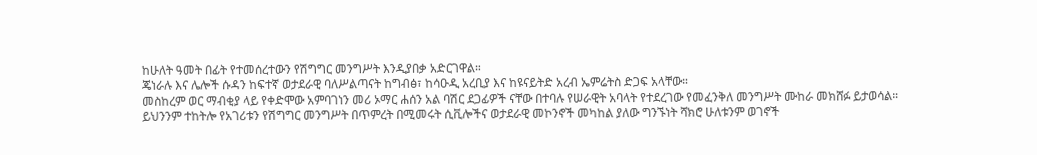ከሁለት ዓመት በፊት የተመሰረተውን የሽግግር መንግሥት እንዲያበቃ አድርገዋል።
ጄነራሉ እና ሌሎች ሱዳን ከፍተኛ ወታደራዊ ባለሥልጣናት ከግብፅ፣ ከሳዑዲ አረቢያ እና ከዩናይትድ አረብ ኤምሬትስ ድጋፍ አላቸው።
መስከረም ወር ማብቂያ ላይ የቀድሞው አምባገነን መሪ ኦማር ሐሰን አል ባሽር ደጋፊዎች ናቸው በተባሉ የሠራዊት አባላት የተደረገው የመፈንቅለ መንግሥት ሙከራ መክሸፉ ይታወሳል።
ይህንንም ተከትሎ የአገሪቱን የሽግግር መንግሥት በጥምረት በሚመሩት ሲቪሎችና ወታደራዊ መኮንኖች መካከል ያለው ግንኙነት ሻክሮ ሁለቱንም ወገኖች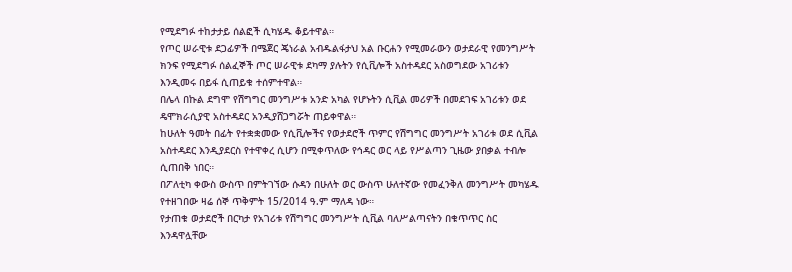የሚደግፉ ተከታታይ ሰልፎች ሲካሄዱ ቆይተዋል።
የጦር ሠራዊቱ ደጋፊዎች በሜጀር ጄነራል አብዱልፋታህ አል ቡርሐን የሚመራውን ወታደራዊ የመንግሥት ክንፍ የሚደግፉ ሰልፈኞች ጦር ሠራዊቱ ደካማ ያሉትን የሲቪሎች አስተዳደር አስወግደው አገሪቱን እንዲመሩ በይፋ ሲጠይቁ ተሰምተዋል።
በሌላ በኩል ደግሞ የሽግግር መንግሥቱ አንድ አካል የሆኑትን ሲቪል መሪዎች በመደገፍ አገሪቱን ወደ ዴሞክራሲያዊ አስተዳደር አንዲያሸጋግሯት ጠይቀዋል።
ከሁለት ዓመት በፊት የተቋቋመው የሲቪሎችና የወታደሮች ጥምር የሽግግር መንግሥት አገሪቱ ወደ ሲቪል አስተዳደር እንዲያደርስ የተዋቀረ ሲሆን በሚቀጥለው የኅዳር ወር ላይ የሥልጣን ጊዜው ያበቃል ተብሎ ሲጠበቅ ነበር።
በፖለቲካ ቀውስ ውስጥ በምትገኘው ሱዳን በሁለት ወር ውስጥ ሁለተኛው የመፈንቅለ መንግሥት መካሄዱ የተዘገበው ዛሬ ሰኞ ጥቅምት 15/2014 ዓ.ም ማለዳ ነው።
የታጠቁ ወታደሮች በርካታ የአገሪቱ የሽግግር መንግሥት ሲቪል ባለሥልጣናትን በቁጥጥር ስር እንዳዋሏቸው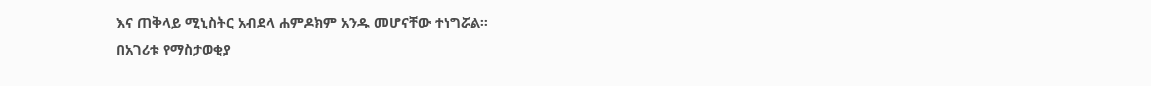እና ጠቅላይ ሚኒስትር አብደላ ሐምዶክም አንዱ መሆናቸው ተነግሯል።
በአገሪቱ የማስታወቂያ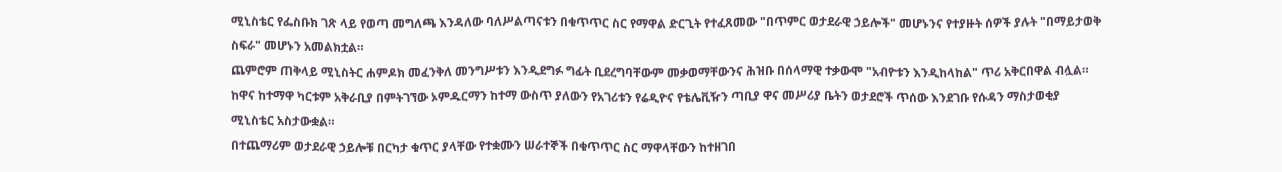ሚኒስቴር የፌስቡክ ገጽ ላይ የወጣ መግለጫ እንዳለው ባለሥልጣናቱን በቁጥጥር ስር የማዋል ድርጊት የተፈጸመው "በጥምር ወታደራዊ ኃይሎች" መሆኑንና የተያዙት ሰዎች ያሉት "በማይታወቅ ስፍራ" መሆኑን አመልክቷል።
ጨምሮም ጠቅላይ ሚኒስትር ሐምዶክ መፈንቅለ መንግሥቱን እንዲደግፉ ግፊት ቢደረግባቸውም መቃወማቸውንና ሕዝቡ በሰላማዊ ተቃውሞ "አብዮቱን እንዲከላከል" ጥሪ አቅርበዋል ብሏል።
ከዋና ከተማዋ ካርቱም አቅራቢያ በምትገኘው ኦምዱርማን ከተማ ውስጥ ያለውን የአገሪቱን የሬዲዮና የቴሌቪዥን ጣቢያ ዋና መሥሪያ ቤትን ወታደሮች ጥሰው እንደገቡ የሱዳን ማስታወቂያ ሚኒስቴር አስታውቋል።
በተጨማሪም ወታደራዊ ኃይሎቹ በርካታ ቁጥር ያላቸው የተቋሙን ሠራተኞች በቁጥጥር ስር ማዋላቸውን ከተዘገበ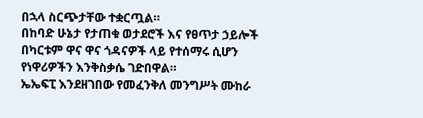በኋላ ስርጭታቸው ተቋርጧል።
በከባድ ሁኔታ የታጠቁ ወታደሮች እና የፀጥታ ኃይሎች በካርቱም ዋና ዋና ጎዳናዎች ላይ የተሰማሩ ሲሆን የነዋሪዎችን እንቅስቃሴ ገድበዋል።
ኤኤፍፒ እንደዘገበው የመፈንቅለ መንግሥት ሙከራ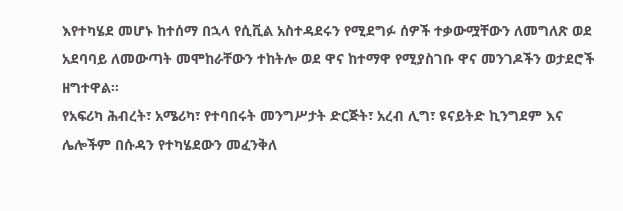እየተካሄደ መሆኑ ከተሰማ በኋላ የሲቪል አስተዳደሩን የሚደግፉ ሰዎች ተቃውሟቸውን ለመግለጽ ወደ አደባባይ ለመውጣት መሞከራቸውን ተከትሎ ወደ ዋና ከተማዋ የሚያስገቡ ዋና መንገዶችን ወታደሮች ዘግተዋል።
የአፍሪካ ሕብረት፣ አሜሪካ፣ የተባበሩት መንግሥታት ድርጅት፣ አረብ ሊግ፣ ዩናይትድ ኪንግደም እና ሌሎችም በሱዳን የተካሄደውን መፈንቅለ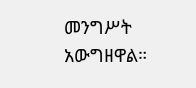መንግሥት አውግዘዋል።